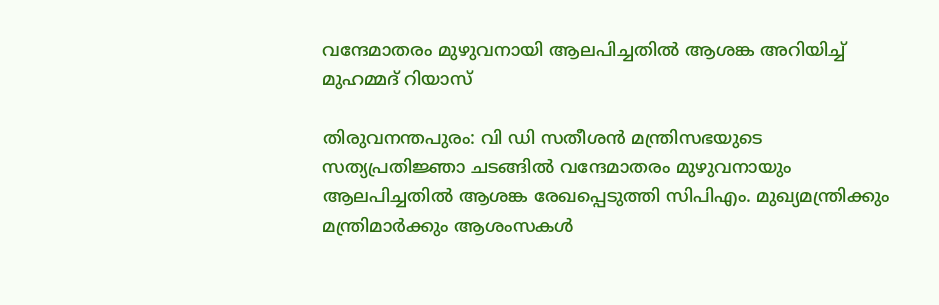വന്ദേമാതരം മുഴുവനായി ആലപിച്ചതില്‍ ആശങ്ക അറിയിച്ച് മുഹമ്മദ് റിയാസ്

തിരുവനന്തപുരം: വി ഡി സതീശന്‍ മന്ത്രിസഭയുടെ സത്യപ്രതിജ്ഞാ ചടങ്ങില്‍ വന്ദേമാതരം മുഴുവനായും ആലപിച്ചതില്‍ ആശങ്ക രേഖപ്പെടുത്തി സിപിഎം. മുഖ്യമന്ത്രിക്കും മന്ത്രിമാര്‍ക്കും ആശംസകള്‍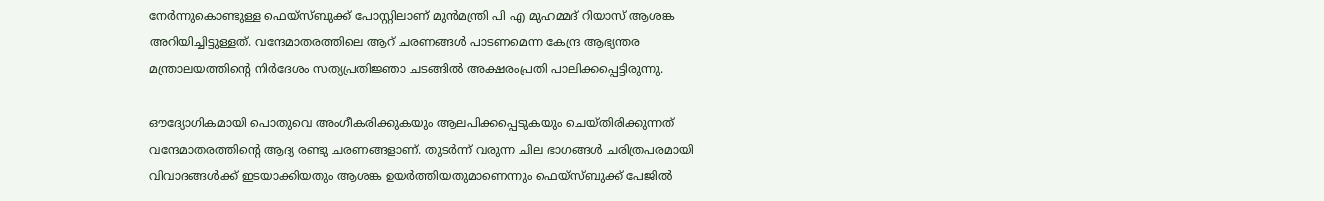നേര്‍ന്നുകൊണ്ടുള്ള ഫെയ്‌സ്ബുക്ക് പോസ്റ്റിലാണ് മുന്‍മന്ത്രി പി എ മുഹമ്മദ് റിയാസ് ആശങ്ക അറിയിച്ചിട്ടുള്ളത്. വന്ദേമാതരത്തിലെ ആറ് ചരണങ്ങള്‍ പാടണമെന്ന കേന്ദ്ര ആഭ്യന്തര മന്ത്രാലയത്തിന്റെ നിര്‍ദേശം സത്യപ്രതിജ്ഞാ ചടങ്ങില്‍ അക്ഷരംപ്രതി പാലിക്കപ്പെട്ടിരുന്നു.

ഔദ്യോഗികമായി പൊതുവെ അംഗീകരിക്കുകയും ആലപിക്കപ്പെടുകയും ചെയ്തിരിക്കുന്നത് വന്ദേമാതരത്തിന്റെ ആദ്യ രണ്ടു ചരണങ്ങളാണ്. തുടര്‍ന്ന് വരുന്ന ചില ഭാഗങ്ങള്‍ ചരിത്രപരമായി വിവാദങ്ങള്‍ക്ക് ഇടയാക്കിയതും ആശങ്ക ഉയര്‍ത്തിയതുമാണെന്നും ഫെയ്‌സ്ബുക്ക് പേജില്‍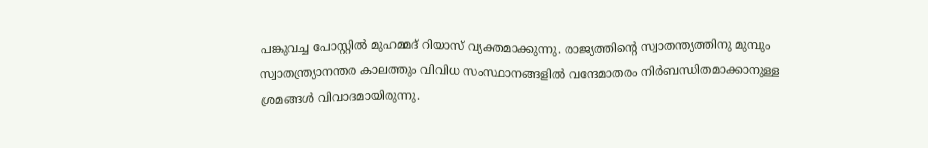പങ്കുവച്ച പോസ്റ്റില്‍ മുഹമ്മദ് റിയാസ് വ്യക്തമാക്കുന്നു. രാജ്യത്തിന്റെ സ്വാതന്ത്യത്തിനു മുമ്പും സ്വാതന്ത്ര്യാനന്തര കാലത്തും വിവിധ സംസ്ഥാനങ്ങളില്‍ വന്ദേമാതരം നിര്‍ബന്ധിതമാക്കാനുള്ള ശ്രമങ്ങള്‍ വിവാദമായിരുന്നു.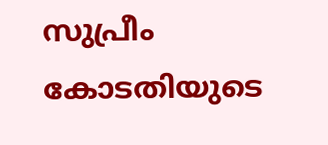സുപ്രീം കോടതിയുടെ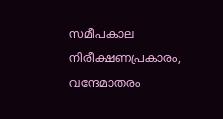സമീപകാല നിരീക്ഷണപ്രകാരം, വന്ദേമാതരം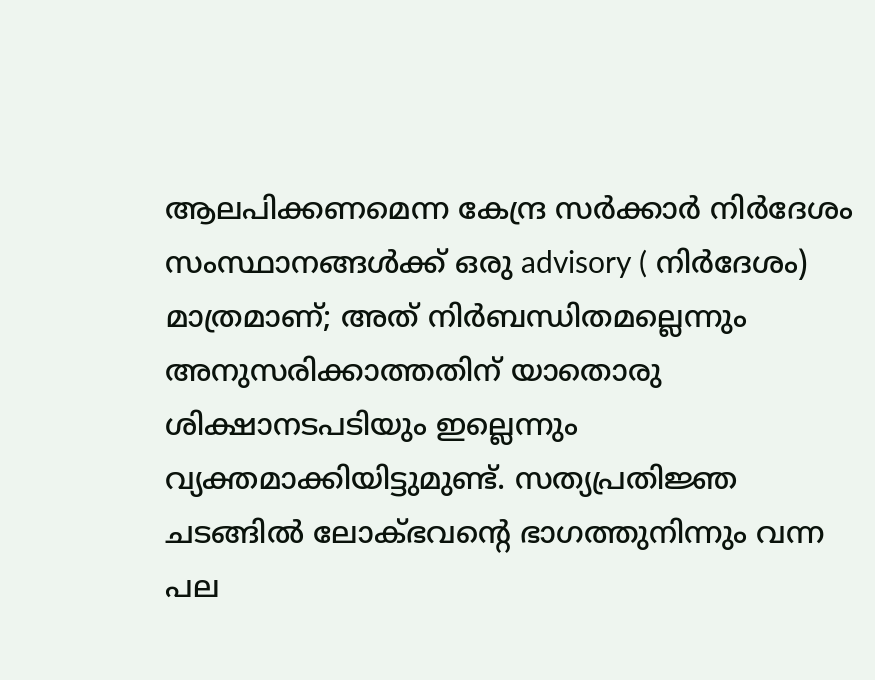ആലപിക്കണമെന്ന കേന്ദ്ര സര്‍ക്കാര്‍ നിര്‍ദേശം സംസ്ഥാനങ്ങള്‍ക്ക് ഒരു advisory ( നിര്‍ദേശം) മാത്രമാണ്; അത് നിര്‍ബന്ധിതമല്ലെന്നും അനുസരിക്കാത്തതിന് യാതൊരു ശിക്ഷാനടപടിയും ഇല്ലെന്നും വ്യക്തമാക്കിയിട്ടുമുണ്ട്. സത്യപ്രതിജ്ഞ ചടങ്ങില്‍ ലോക്ഭവന്റെ ഭാഗത്തുനിന്നും വന്ന പല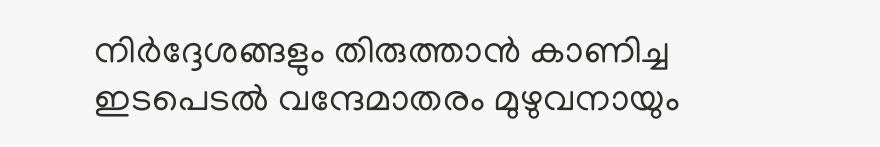നിര്‍ദ്ദേശങ്ങളും തിരുത്താന്‍ കാണിച്ച ഇടപെടല്‍ വന്ദേമാതരം മുഴുവനായും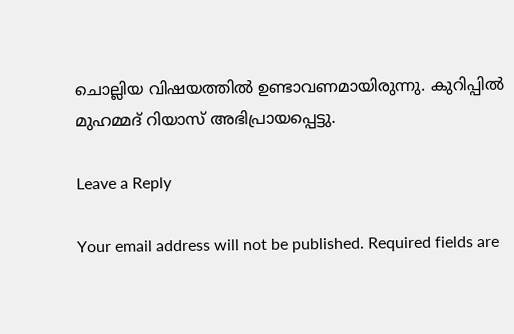ചൊല്ലിയ വിഷയത്തില്‍ ഉണ്ടാവണമായിരുന്നു. കുറിപ്പില്‍ മുഹമ്മദ് റിയാസ് അഭിപ്രായപ്പെട്ടു.

Leave a Reply

Your email address will not be published. Required fields are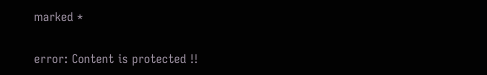marked *

error: Content is protected !!